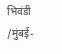भिवंडी /मुंबई-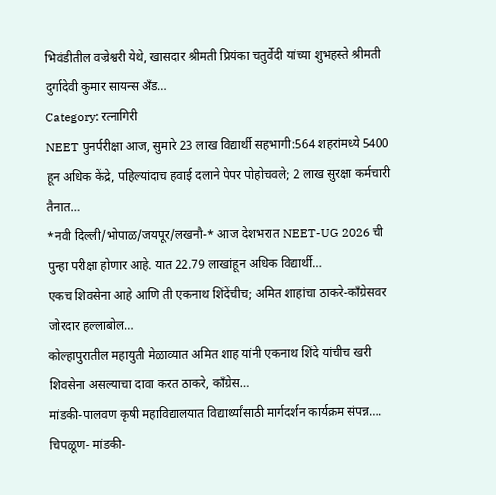भिवंडीतील वज्रेश्वरी येथे, खासदार श्रीमती प्रियंका चतुर्वेदी यांच्या शुभहस्ते श्रीमती दुर्गादेवी कुमार सायन्स अँड…
Category: रत्नागिरी
NEET पुनर्परीक्षा आज, सुमारे 23 लाख विद्यार्थी सहभागी:564 शहरांमध्ये 5400 हून अधिक केंद्रे, पहिल्यांदाच हवाई दलाने पेपर पोहोचवले; 2 लाख सुरक्षा कर्मचारी तैनात…
*नवी दिल्ली/भोपाळ/जयपूर/लखनौ-* आज देशभरात NEET-UG 2026 ची पुन्हा परीक्षा होणार आहे. यात 22.79 लाखांहून अधिक विद्यार्थी…
एकच शिवसेना आहे आणि ती एकनाथ शिंदेंचीच; अमित शाहांचा ठाकरे-काँग्रेसवर जोरदार हल्लाबोल…
कोल्हापुरातील महायुती मेळाव्यात अमित शाह यांनी एकनाथ शिंदे यांचीच खरी शिवसेना असल्याचा दावा करत ठाकरे, काँग्रेस…
मांडकी-पालवण कृषी महाविद्यालयात विद्यार्थ्यांसाठी मार्गदर्शन कार्यक्रम संपन्न….
चिपळूण- मांडकी-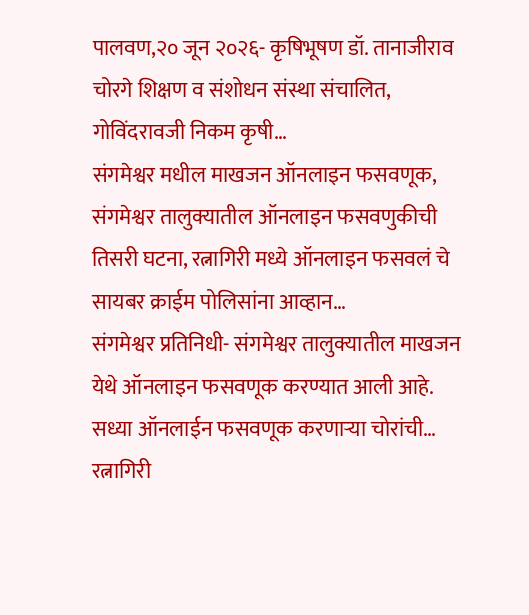पालवण,२० जून २०२६- कृषिभूषण डॉ. तानाजीराव चोरगे शिक्षण व संशोधन संस्था संचालित, गोविंदरावजी निकम कृषी…
संगमेश्वर मधील माखजन ऑनलाइन फसवणूक, संगमेश्वर तालुक्यातील ऑनलाइन फसवणुकीची तिसरी घटना, रत्नागिरी मध्ये ऑनलाइन फसवलं चे सायबर क्राईम पोलिसांना आव्हान…
संगमेश्वर प्रतिनिधी- संगमेश्वर तालुक्यातील माखजन येथे ऑनलाइन फसवणूक करण्यात आली आहे. सध्या ऑनलाईन फसवणूक करणाऱ्या चोरांची…
रत्नागिरी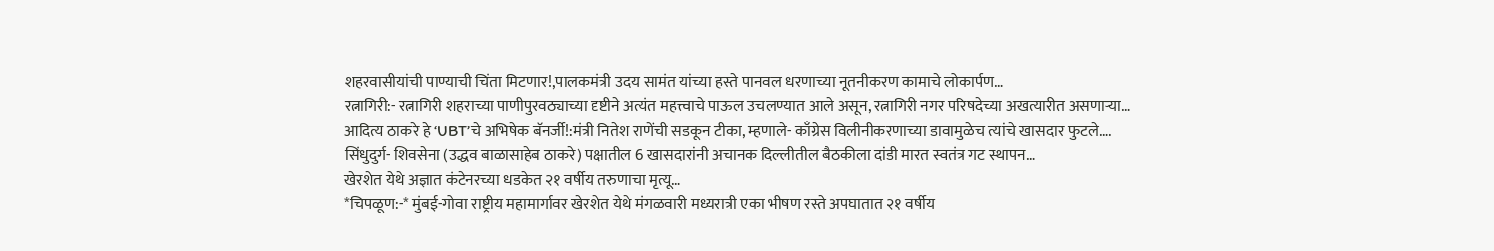शहरवासीयांची पाण्याची चिंता मिटणार!,पालकमंत्री उदय सामंत यांच्या हस्ते पानवल धरणाच्या नूतनीकरण कामाचे लोकार्पण…
रत्नागिरी:- रत्नागिरी शहराच्या पाणीपुरवठ्याच्या दृष्टीने अत्यंत महत्त्वाचे पाऊल उचलण्यात आले असून, रत्नागिरी नगर परिषदेच्या अखत्यारीत असणाऱ्या…
आदित्य ठाकरे हे ‘UBT’चे अभिषेक बॅनर्जी!:मंत्री नितेश राणेंची सडकून टीका, म्हणाले- काँग्रेस विलीनीकरणाच्या डावामुळेच त्यांचे खासदार फुटले….
सिंधुदुर्ग- शिवसेना (उद्धव बाळासाहेब ठाकरे) पक्षातील 6 खासदारांनी अचानक दिल्लीतील बैठकीला दांडी मारत स्वतंत्र गट स्थापन…
खेरशेत येथे अज्ञात कंटेनरच्या धडकेत २१ वर्षीय तरुणाचा मृत्यू…
*चिपळूण:-* मुंबई-गोवा राष्ट्रीय महामार्गावर खेरशेत येथे मंगळवारी मध्यरात्री एका भीषण रस्ते अपघातात २१ वर्षीय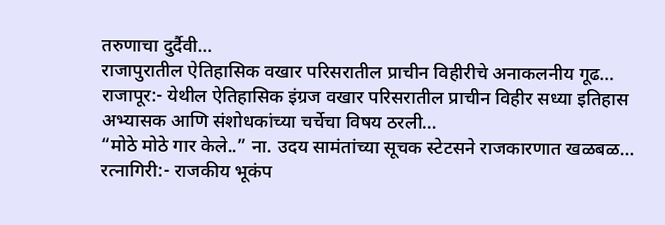तरुणाचा दुर्दैवी…
राजापुरातील ऐतिहासिक वखार परिसरातील प्राचीन विहीरीचे अनाकलनीय गूढ…
राजापूर:- येथील ऐतिहासिक इंग्रज वखार परिसरातील प्राचीन विहीर सध्या इतिहास अभ्यासक आणि संशोधकांच्या चर्चेचा विषय ठरली…
“मोठे मोठे गार केले..” ना. उदय सामंतांच्या सूचक स्टेटसने राजकारणात खळबळ…
रत्नागिरी:- राजकीय भूकंप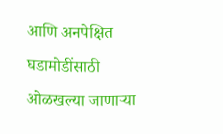आणि अनपेक्षित घडामोडींसाठी ओळखल्या जाणाऱ्या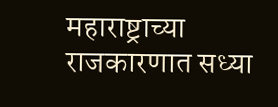महाराष्ट्राच्या राजकारणात सध्या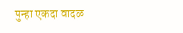पुन्हा एकदा वादळ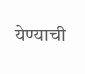येण्याची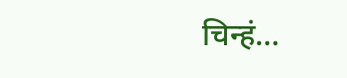चिन्हं…